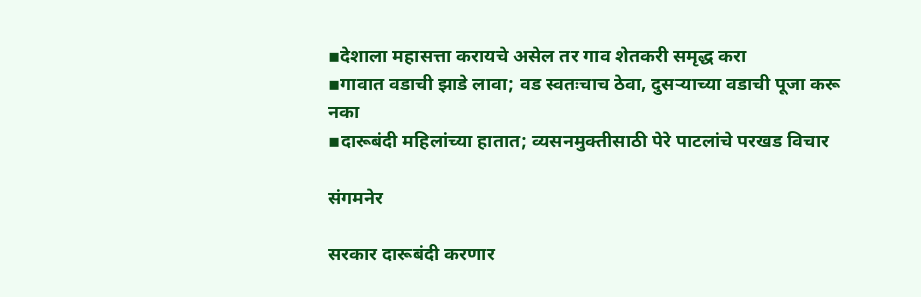▪देशाला महासत्ता करायचे असेल तर गाव शेतकरी समृद्ध करा
▪गावात वडाची झाडे लावा; वड स्वतःचाच ठेवा, दुसऱ्याच्या वडाची पूजा करू नका
▪दारूबंदी महिलांच्या हातात; व्यसनमुक्तीसाठी पेरे पाटलांचे परखड विचार

संगमनेर

सरकार दारूबंदी करणार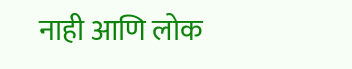नाही आणि लोक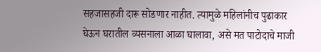सहजासहजी दारू सोडणार नाहीत. त्यामुळे महिलांनीच पुढाकार घेऊन घरातील व्यसनाला आळा घालावा, असे मत पाटोदाचे माजी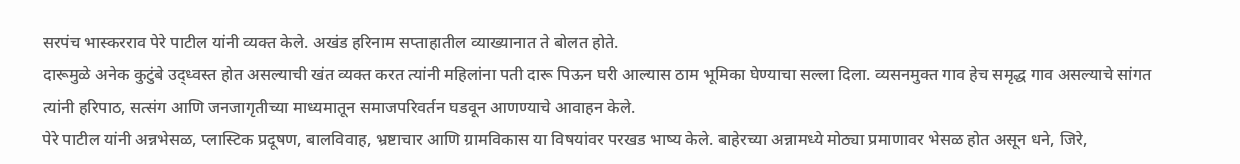सरपंच भास्करराव पेरे पाटील यांनी व्यक्त केले. अखंड हरिनाम सप्ताहातील व्याख्यानात ते बोलत होते.
दारूमुळे अनेक कुटुंबे उद्ध्वस्त होत असल्याची खंत व्यक्त करत त्यांनी महिलांना पती दारू पिऊन घरी आल्यास ठाम भूमिका घेण्याचा सल्ला दिला. व्यसनमुक्त गाव हेच समृद्ध गाव असल्याचे सांगत त्यांनी हरिपाठ, सत्संग आणि जनजागृतीच्या माध्यमातून समाजपरिवर्तन घडवून आणण्याचे आवाहन केले.
पेरे पाटील यांनी अन्नभेसळ, प्लास्टिक प्रदूषण, बालविवाह, भ्रष्टाचार आणि ग्रामविकास या विषयांवर परखड भाष्य केले. बाहेरच्या अन्नामध्ये मोठ्या प्रमाणावर भेसळ होत असून धने, जिरे,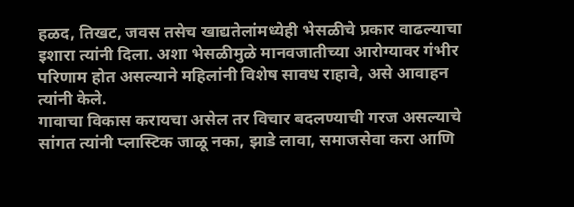हळद, तिखट, जवस तसेच खाद्यतेलांमध्येही भेसळीचे प्रकार वाढल्याचा इशारा त्यांनी दिला. अशा भेसळीमुळे मानवजातीच्या आरोग्यावर गंभीर परिणाम होत असल्याने महिलांनी विशेष सावध राहावे, असे आवाहन त्यांनी केले.
गावाचा विकास करायचा असेल तर विचार बदलण्याची गरज असल्याचे सांगत त्यांनी प्लास्टिक जाळू नका, झाडे लावा, समाजसेवा करा आणि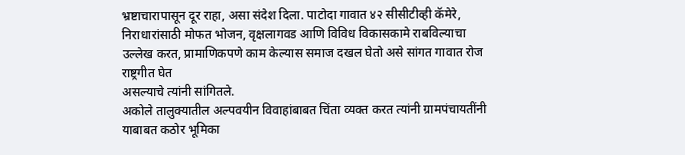भ्रष्टाचारापासून दूर राहा, असा संदेश दिला. पाटोदा गावात ४२ सीसीटीव्ही कॅमेरे, निराधारांसाठी मोफत भोजन, वृक्षलागवड आणि विविध विकासकामे राबविल्याचा उल्लेख करत, प्रामाणिकपणे काम केल्यास समाज दखल घेतो असे सांगत गावात रोज राष्ट्रगीत घेत
असल्याचे त्यांनी सांगितले.
अकोले तालुक्यातील अल्पवयीन विवाहांबाबत चिंता व्यक्त करत त्यांनी ग्रामपंचायतींनी याबाबत कठोर भूमिका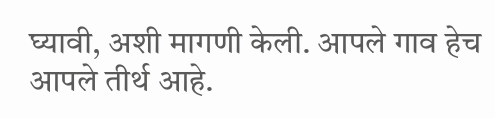घ्यावी, अशी मागणी केली. आपले गाव हेच आपले तीर्थ आहे.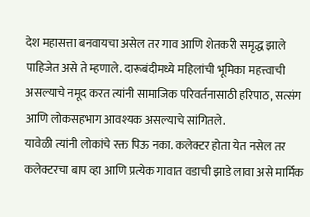देश महासत्ता बनवायचा असेल तर गाव आणि शेतकरी समृद्ध झाले पाहिजेत असे ते म्हणाले. दारूबंदीमध्ये महिलांची भूमिका महत्त्वाची असल्याचे नमूद करत त्यांनी सामाजिक परिवर्तनासाठी हरिपाठ, सत्संग आणि लोकसहभाग आवश्यक असल्याचे सांगितले.
यावेळी त्यांनी लोकांचे रक्त पिऊ नका. कलेक्टर होता येत नसेल तर कलेक्टरचा बाप व्हा आणि प्रत्येक गावात वडाची झाडे लावा असे मार्मिक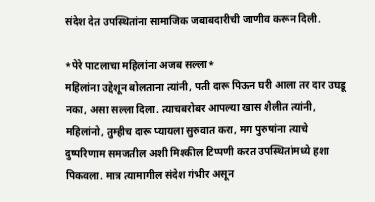संदेश देत उपस्थितांना सामाजिक जबाबदारीची जाणीव करून दिली.

*पेरे पाटलाचा महिलांना अजब सल्ला*
महिलांना उद्देशून बोलताना त्यांनी, पती दारू पिऊन घरी आला तर दार उघडू नका, असा सल्ला दिला. त्याचबरोबर आपल्या खास शैलीत त्यांनी, महिलांनो, तुम्हीच दारू प्यायला सुरुवात करा, मग पुरुषांना त्याचे दुष्परिणाम समजतील अशी मिश्कील टिप्पणी करत उपस्थितांमध्ये हशा पिकवला. मात्र त्यामागील संदेश गंभीर असून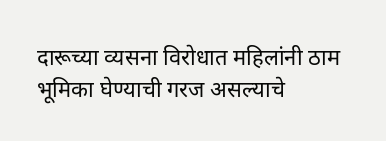दारूच्या व्यसना विरोधात महिलांनी ठाम भूमिका घेण्याची गरज असल्याचे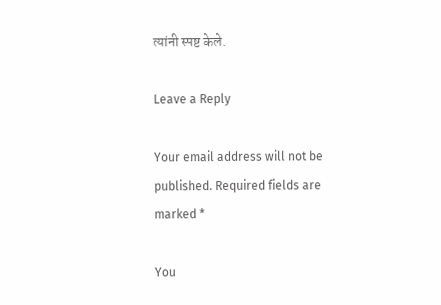त्यांनी स्पष्ट केले.

Leave a Reply

Your email address will not be published. Required fields are marked *

You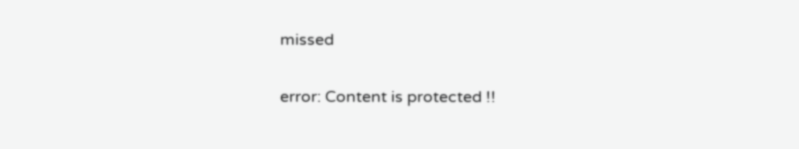missed

error: Content is protected !!